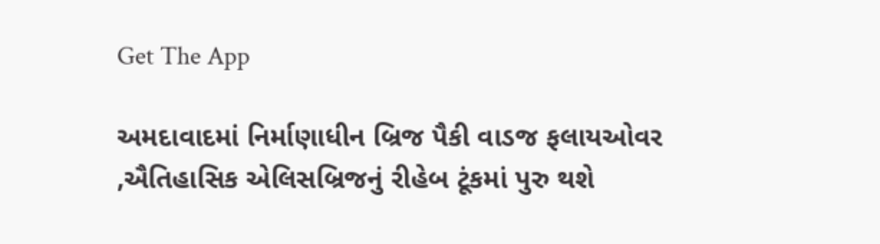Get The App

અમદાવાદમાં નિર્માણાધીન બ્રિજ પૈકી વાડજ ફલાયઓવર ,ઐતિહાસિક એલિસબ્રિજનું રીહેબ ટૂંકમાં પુરુ થશે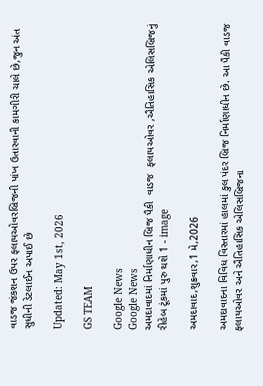વાડજ જંકશન ઉપર ફલાયઓવરબ્રિજની પાંખ ઉતારવાની કામગીરી ચાલે છે,જુન અંત સુધીની ડેટલાઈન અપાઈ છે

Updated: May 1st, 2026

GS TEAM

Google News
Google News
અમદાવાદમાં નિર્માણાધીન બ્રિજ પૈકી  વાડજ  ફલાયઓવર ,ઐતિહાસિક એલિસબ્રિજનું  રીહેબ ટૂંકમાં પુરુ થશે 1 - image

અમદાવાદ,શુક્રવાર,1 મે,2026

અમદાવાદના વિવિધ વિસ્તારમાં હાલમાં કુલ પંદર બ્રિજ નિર્માણાધીન છે. આ પૈકી વાડજ ફલાયઓવર અને ઐતિહાસિક એલિસબ્રિજના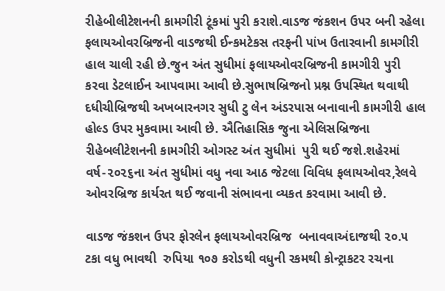રીહેબીલીટેશનની કામગીરી ટૂંકમાં પુરી કરાશે.વાડજ જંકશન ઉપર બની રહેલા ફલાયઓવરબ્રિજની વાડજથી ઈન્કમટેકસ તરફની પાંખ ઉતારવાની કામગીરી હાલ ચાલી રહી છે.જુન અંત સુધીમાં ફલાયઓવરબ્રિજની કામગીરી પુરી કરવા ડેટલાઈન આપવામા આવી છે.સુભાષબ્રિજનો પ્રશ્ન ઉપસ્થિત થવાથી દધીચીબ્રિજથી અખબારનગર સુધી ટુ લેન અંડરપાસ બનાવાની કામગીરી હાલ હોલ્ડ ઉપર મુકવામા આવી છે. ઐતિહાસિક જુના એલિસબ્રિજના રીહેબલીટેશનની કામગીરી ઓગસ્ટ અંત સુધીમાં  પુરી થઈ જશે.શહેરમાં વર્ષ-૨૦૨૬ના અંત સુધીમાં વધુ નવા આઠ જેટલા વિવિધ ફલાયઓવર,રેલવે ઓવરબ્રિજ કાર્યરત થઈ જવાની સંભાવના વ્યકત કરવામા આવી છે.

વાડજ જંકશન ઉપર ફોરલેન ફલાયઓવરબ્રિજ  બનાવવાઅંદાજથી ૨૦.૫ ટકા વધુ ભાવથી  રુપિયા ૧૦૭ કરોડથી વધુની રકમથી કોન્ટ્રાકટર રચના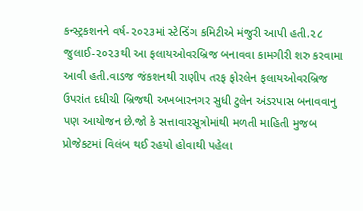કન્સ્ટ્રકશનને વર્ષ-૨૦૨૩માં સ્ટેન્ડિંગ કમિટીએ મંજુરી આપી હતી.૨૮ જુલાઈ-૨૦૨૩થી આ ફલાયઓવરબ્રિજ બનાવવા કામગીરી શરુ કરવામા આવી હતી.વાડજ જંકશનથી રાણીપ તરફ ફોરલેન ફલાયઓવરબ્રિજ ઉપરાંત દધીચી બ્રિજથી અખબારનગર સુધી ટુલેન અંડરપાસ બનાવવાનુ પણ આયોજન છે.જો કે સત્તાવારસૂત્રોમાંથી મળતી માહિતી મુજબ  પ્રોજેકટમાં વિલંબ થઈ રહયો હોવાથી પહેલા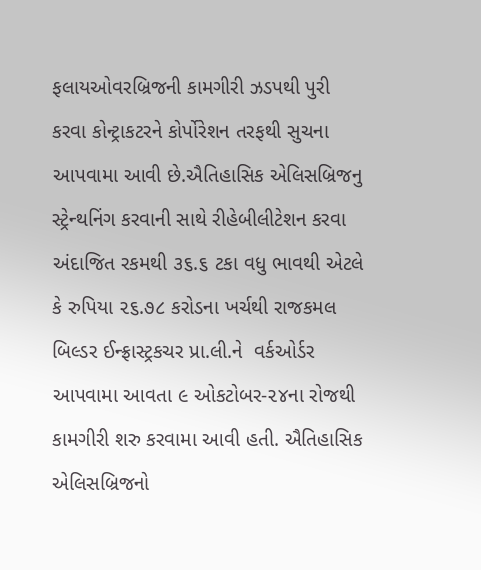ફલાયઓવરબ્રિજની કામગીરી ઝડપથી પુરી કરવા કોન્ટ્રાકટરને કોર્પોરેશન તરફથી સુચના આપવામા આવી છે.ઐતિહાસિક એલિસબ્રિજનુ સ્ટ્રેન્થનિંગ કરવાની સાથે રીહેબીલીટેશન કરવા અંદાજિત રકમથી ૩૬.૬ ટકા વધુ ભાવથી એટલે કે રુપિયા ૨૬.૭૮ કરોડના ખર્ચથી રાજકમલ બિલ્ડર ઈન્ફ્રાસ્ટ્રકચર પ્રા.લી.ને  વર્કઓર્ડર આપવામા આવતા ૯ ઓકટોબર-૨૪ના રોજથી કામગીરી શરુ કરવામા આવી હતી. ઐતિહાસિક એલિસબ્રિજનો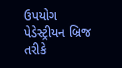ઉપયોગ પેડેસ્ટ્રીયન બ્રિજ તરીકે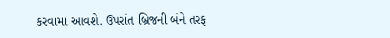કરવામા આવશે. ઉપરાંત બ્રિજની બંને તરફ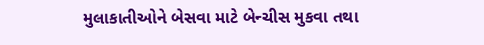મુલાકાતીઓને બેસવા માટે બેન્ચીસ મુકવા તથા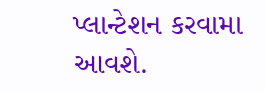પ્લાન્ટેશન કરવામા આવશે.